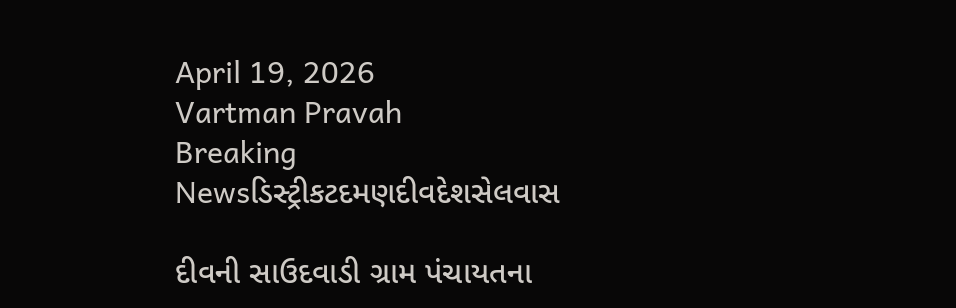April 19, 2026
Vartman Pravah
Breaking Newsડિસ્ટ્રીકટદમણદીવદેશસેલવાસ

દીવની સાઉદવાડી ગ્રામ પંચાયતના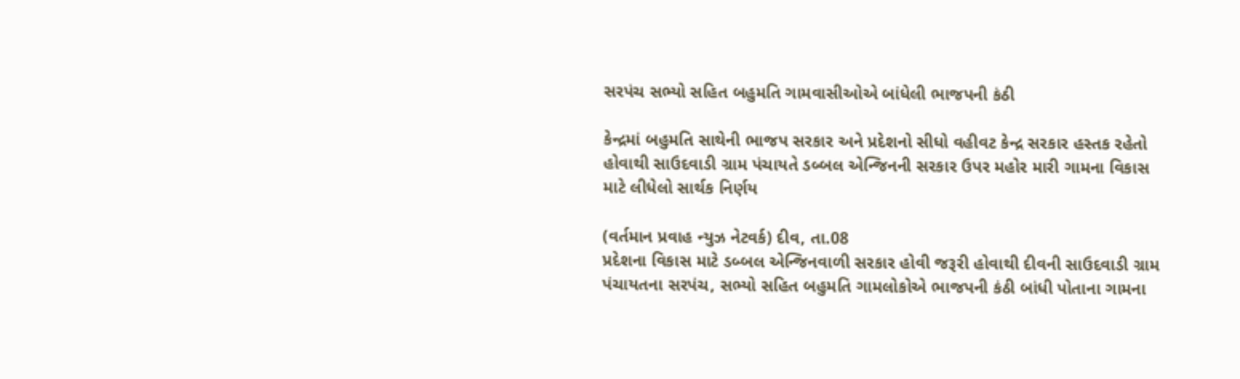સરપંચ સભ્‍યો સહિત બહુમતિ ગામવાસીઓએ બાંધેલી ભાજપની કંઠી

કેન્‍દ્રમાં બહુમતિ સાથેની ભાજપ સરકાર અને પ્રદેશનો સીધો વહીવટ કેન્‍દ્ર સરકાર હસ્‍તક રહેતો હોવાથી સાઉદવાડી ગ્રામ પંચાયતે ડબ્‍બલ એન્‍જિનની સરકાર ઉપર મહોર મારી ગામના વિકાસ માટે લીધેલો સાર્થક નિર્ણય

(વર્તમાન પ્રવાહ ન્‍યુઝ નેટવર્ક) દીવ, તા.08
પ્રદેશના વિકાસ માટે ડબ્‍બલ એન્‍જિનવાળી સરકાર હોવી જરૂરી હોવાથી દીવની સાઉદવાડી ગ્રામ પંચાયતના સરપંચ, સભ્‍યો સહિત બહુમતિ ગામલોકોએ ભાજપની કંઠી બાંધી પોતાના ગામના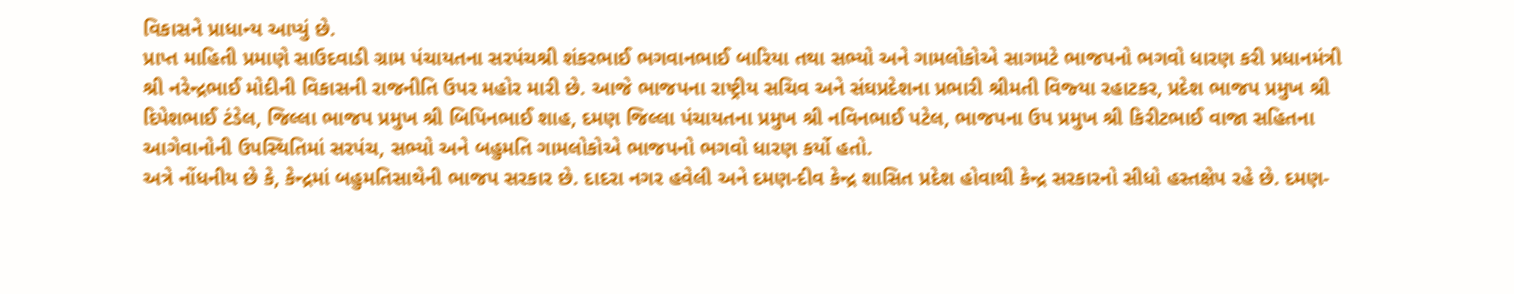વિકાસને પ્રાધાન્‍ય આપ્‍યું છે.
પ્રાપ્ત માહિતી પ્રમાણે સાઉદવાડી ગ્રામ પંચાયતના સરપંચશ્રી શંકરભાઈ ભગવાનભાઈ બારિયા તથા સભ્‍યો અને ગામલોકોએ સાગમટે ભાજપનો ભગવો ધારણ કરી પ્રધાનમંત્રી શ્રી નરેન્‍દ્રભાઈ મોદીની વિકાસની રાજનીતિ ઉપર મહોર મારી છે. આજે ભાજપના રાષ્‍ટ્રીય સચિવ અને સંઘપ્રદેશના પ્રભારી શ્રીમતી વિજ્‍યા રહાટકર, પ્રદેશ ભાજપ પ્રમુખ શ્રી દિપેશભાઈ ટંડેલ, જિલ્લા ભાજપ પ્રમુખ શ્રી બિપિનભાઈ શાહ, દમણ જિલ્લા પંચાયતના પ્રમુખ શ્રી નવિનભાઈ પટેલ, ભાજપના ઉપ પ્રમુખ શ્રી કિરીટભાઈ વાજા સહિતના આગેવાનોની ઉપસ્‍થિતિમાં સરપંચ, સભ્‍યો અને બહુમતિ ગામલોકોએ ભાજપનો ભગવો ધારણ કર્યો હતો.
અત્રે નોંધનીય છે કે, કેન્‍દ્રમાં બહુમતિસાથેની ભાજપ સરકાર છે. દાદરા નગર હવેલી અને દમણ-દીવ કેન્‍દ્ર શાસિત પ્રદેશ હોવાથી કેન્‍દ્ર સરકારનો સીધો હસ્‍તક્ષેપ રહે છે. દમણ-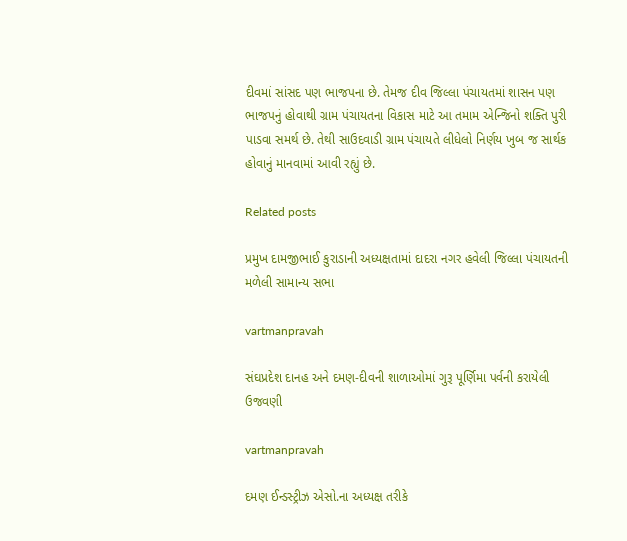દીવમાં સાંસદ પણ ભાજપના છે. તેમજ દીવ જિલ્લા પંચાયતમાં શાસન પણ ભાજપનું હોવાથી ગ્રામ પંચાયતના વિકાસ માટે આ તમામ એન્‍જિનો શક્‍તિ પુરી પાડવા સમર્થ છે. તેથી સાઉદવાડી ગ્રામ પંચાયતે લીધેલો નિર્ણય ખુબ જ સાર્થક હોવાનું માનવામાં આવી રહ્યું છે.

Related posts

પ્રમુખ દામજીભાઈ કુરાડાની અધ્‍યક્ષતામાં દાદરા નગર હવેલી જિલ્લા પંચાયતની મળેલી સામાન્‍ય સભા

vartmanpravah

સંઘપ્રદેશ દાનહ અને દમણ-દીવની શાળાઓમાં ગુરૂ પૂર્ણિમા પર્વની કરાયેલી ઉજવણી

vartmanpravah

દમણ ઈન્‍ડસ્‍ટ્રીઝ એસો.ના અધ્‍યક્ષ તરીકે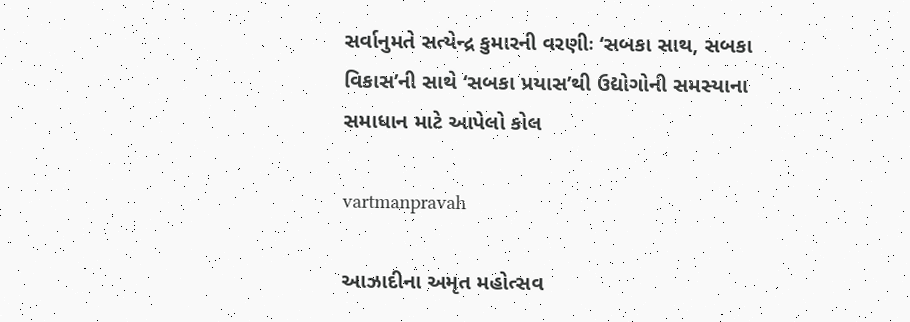સર્વાનુમતે સત્‍યેન્‍દ્ર કુમારની વરણીઃ ‘સબકા સાથ, સબકા વિકાસ’ની સાથે ‘સબકા પ્રયાસ’થી ઉદ્યોગોની સમસ્‍યાના સમાધાન માટે આપેલો કોલ

vartmanpravah

આઝાદીના અમૃત મહોત્‍સવ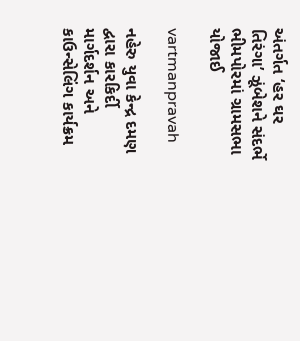અંતર્ગત ‘હર ઘર તિરંગા’ ઝૂંબેશને સંદર્ભે ભીમપોરમાં ગ્રામસભા યોજાઈ

vartmanpravah

નહેરુ યુવા કેન્‍દ્ર દમણ દ્વારા કારકિર્દી માર્ગદર્શન અને કાઉન્‍સેલિંગ કાર્યક્રમ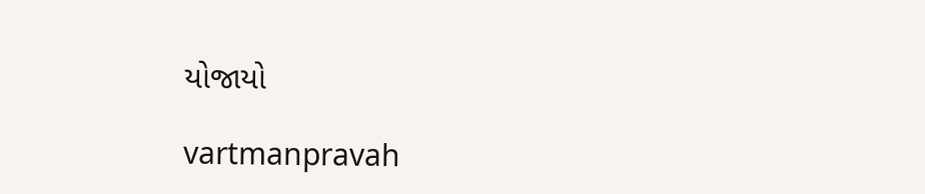યોજાયો

vartmanpravah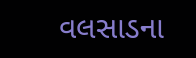વલસાડના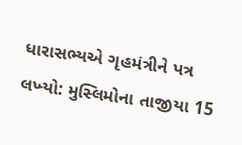ધારાસભ્‍યએ ગૃહમંત્રીને પત્ર લખ્‍યો: મુસ્‍લિમોના તાજીયા 15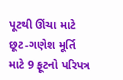પૂટથી ઊંચા માટે છૂટ-ગણેશ મૂર્તિ માટે 9 ફૂટનો પરિપત્ર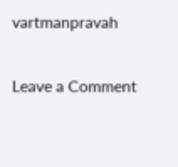vartmanpravah

Leave a Comment